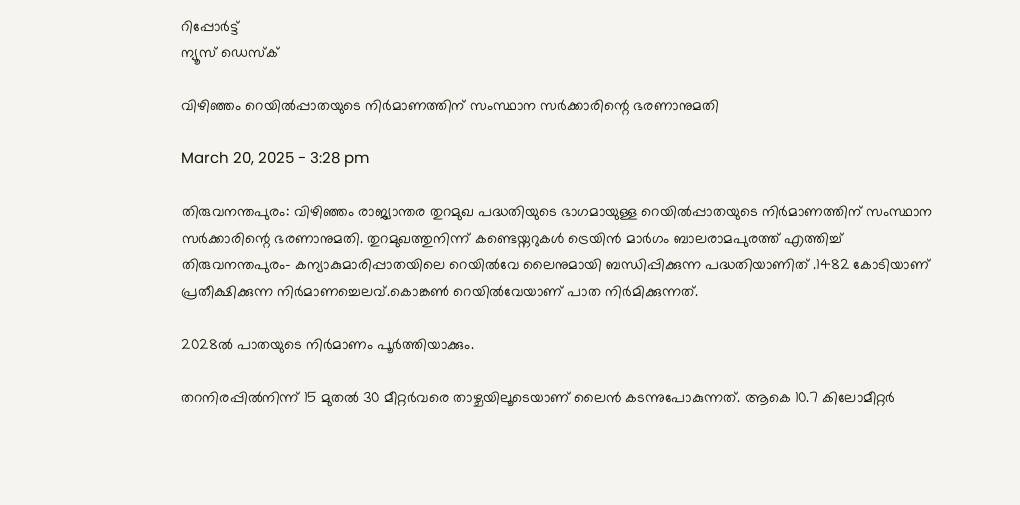റിപ്പോര്‍ട്ട്
ന്യൂസ് ഡെസ്ക്

വിഴിഞ്ഞം റെയില്‍പ്പാതയുടെ നിര്‍മാണത്തിന് സംസ്ഥാന സര്‍ക്കാരിന്റെ ഭരണാനുമതി

March 20, 2025 - 3:28 pm

തിരുവനന്തപുരം: വിഴിഞ്ഞം രാജ്യാന്തര തുറമുഖ പദ്ധതിയുടെ ഭാഗമായുള്ള റെയില്‍പ്പാതയുടെ നിര്‍മാണത്തിന് സംസ്ഥാന സര്‍ക്കാരിന്റെ ഭരണാനുമതി. തുറമുഖത്തുനിന്ന് കണ്ടെയ്നറുകള്‍ ട്രെയിൻ മാര്‍ഗം ബാലരാമപുരത്ത് എത്തിച്ച്‌ തിരുവനന്തപുരം- കന്യാകുമാരിപ്പാതയിലെ റെയില്‍വേ ലൈനുമായി ബന്ധിപ്പിക്കുന്ന പദ്ധതിയാണിത് .1482 കോടിയാണ് പ്രതീക്ഷിക്കുന്ന നിര്‍മാണച്ചെലവ്.കൊങ്കണ്‍ റെയില്‍വേയാണ് പാത നിർമിക്കുന്നത്.

2028ല്‍ പാതയുടെ നിർമാണം പൂര്‍ത്തിയാക്കും.

തറനിരപ്പില്‍നിന്ന് 15 മുതല്‍ 30 മീറ്റര്‍വരെ താഴ്ചയിലൂടെയാണ് ലൈൻ കടന്നുപോകുന്നത്. ആകെ 10.7 കിലോമീറ്റര്‍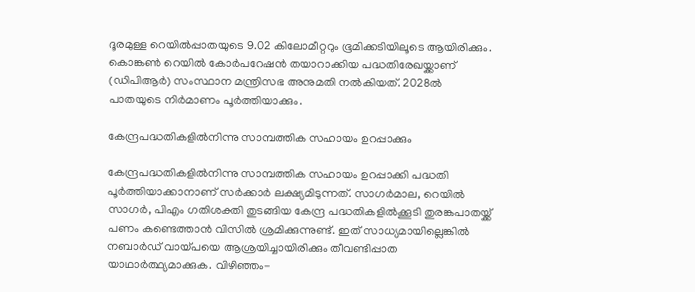ദൂരമുള്ള റെയില്‍പ്പാതയുടെ 9.02 കിലോമീറ്ററും ഭൂമിക്കടിയിലൂടെ ആയിരിക്കും. കൊങ്കണ്‍ റെയില്‍ കോര്‍പറേഷന്‍ തയാറാക്കിയ പദ്ധതിരേഖയ്ക്കാണ് (ഡിപിആര്‍) സംസ്ഥാന മന്ത്രിസഭ അനുമതി നല്‍കിയത്. 2028ല്‍ പാതയുടെ നിർമാണം പൂര്‍ത്തിയാക്കും.

കേന്ദ്രപദ്ധതികളില്‍നിന്നു സാമ്പത്തിക സഹായം ഉറപ്പാക്കും

കേന്ദ്രപദ്ധതികളില്‍നിന്നു സാമ്പത്തിക സഹായം ഉറപ്പാക്കി പദ്ധതി പൂര്‍ത്തിയാക്കാനാണ് സര്‍ക്കാര്‍ ലക്ഷ്യമിടുന്നത്. സാഗര്‍മാല, റെയില്‍ സാഗര്‍, പിഎം ഗതിശക്തി തുടങ്ങിയ കേന്ദ്ര പദ്ധതികളില്‍ക്കൂടി തുരങ്കപാതയ്ക്ക് പണം കണ്ടെത്താന്‍ വിസില്‍ ശ്രമിക്കുന്നുണ്ട്. ഇത് സാധ്യമായില്ലെങ്കില്‍ നബാര്‍ഡ് വായ്പയെ ആശ്രയിച്ചായിരിക്കും തീവണ്ടിപ്പാത യാഥാര്‍ത്ഥ്യമാക്കുക. വിഴിഞ്ഞം-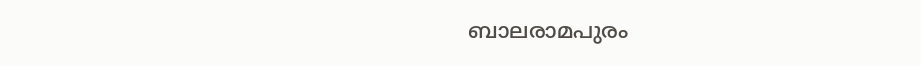ബാലരാമപുരം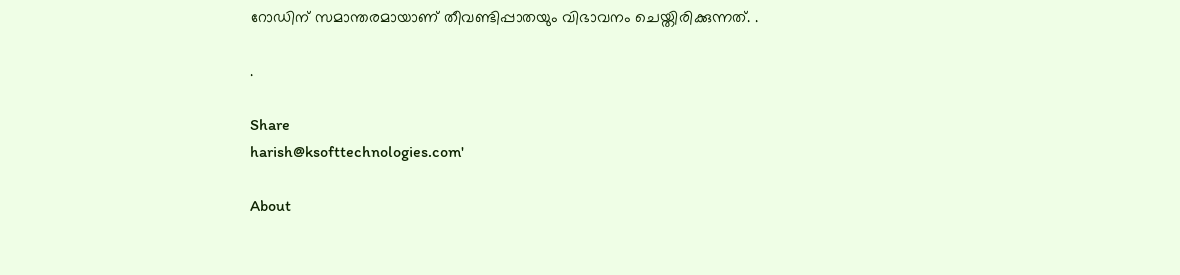റോഡിന് സമാന്തരമായാണ് തീവണ്ടിപ്പാതയും വിഭാവനം ചെയ്തിരിക്കുന്നത്. .

.

Share
harish@ksofttechnologies.com'

About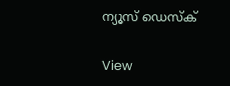ന്യൂസ് ഡെസ്ക്

View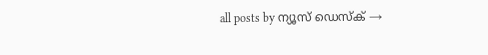all posts by ന്യൂസ് ഡെസ്ക് →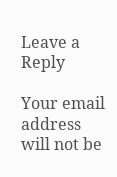Leave a Reply

Your email address will not be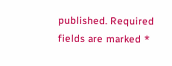published. Required fields are marked *